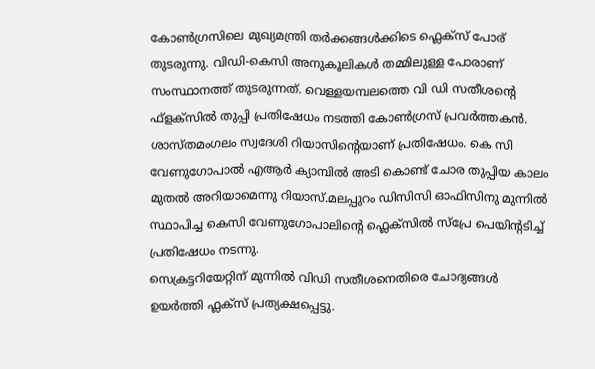കോൺഗ്രസിലെ മുഖ്യമന്ത്രി തർക്കങ്ങൾക്കിടെ ഫ്ലെക്സ് പോര് തുടരുന്നു. വിഡി-കെസി അനുകൂലികൾ തമ്മിലുള്ള പോരാണ് സംസ്ഥാനത്ത് തുടരുന്നത്. വെള്ളയമ്പലത്തെ വി ഡി സതീശന്റെ ഫ്ളക്സിൽ തുപ്പി പ്രതിഷേധം നടത്തി കോൺഗ്രസ് പ്രവർത്തകൻ. ശാസ്തമംഗലം സ്വദേശി റിയാസിന്റെയാണ് പ്രതിഷേധം. കെ സി വേണുഗോപാൽ എആർ ക്യാമ്പിൽ അടി കൊണ്ട് ചോര തുപ്പിയ കാലം മുതൽ അറിയാമെന്നു റിയാസ്.മലപ്പുറം ഡിസിസി ഓഫിസിനു മുന്നിൽ സ്ഥാപിച്ച കെസി വേണുഗോപാലിന്റെ ഫ്ലെക്സിൽ സ്പ്രേ പെയിന്റടിച്ച് പ്രതിഷേധം നടന്നു.
സെക്രട്ടറിയേറ്റിന് മുന്നിൽ വിഡി സതീശനെതിരെ ചോദ്യങ്ങൾ ഉയർത്തി ഫ്ലക്സ് പ്രത്യക്ഷപ്പെട്ടു.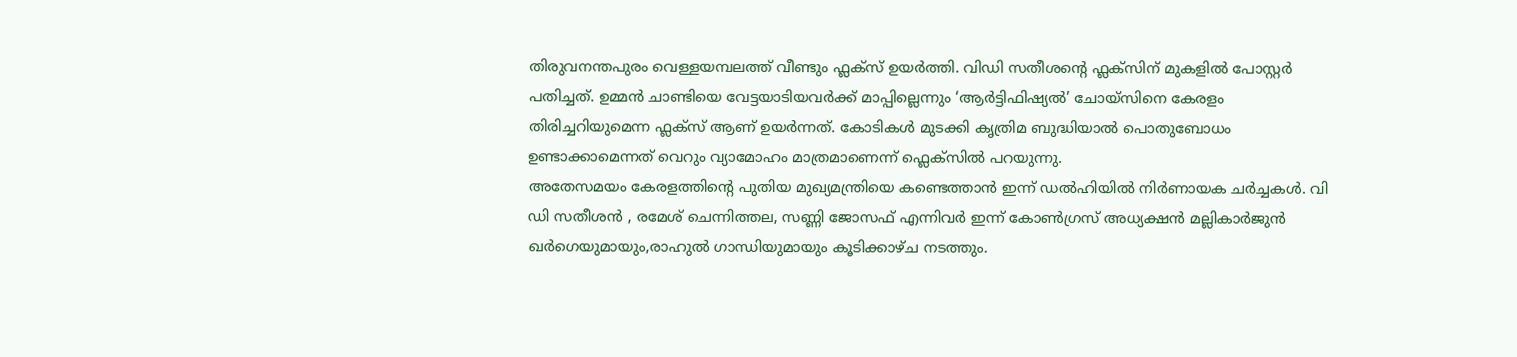തിരുവനന്തപുരം വെള്ളയമ്പലത്ത് വീണ്ടും ഫ്ലക്സ് ഉയർത്തി. വിഡി സതീശന്റെ ഫ്ലക്സിന് മുകളിൽ പോസ്റ്റർ പതിച്ചത്. ഉമ്മൻ ചാണ്ടിയെ വേട്ടയാടിയവർക്ക് മാപ്പില്ലെന്നും ‘ആർട്ടിഫിഷ്യൽ’ ചോയ്സിനെ കേരളം തിരിച്ചറിയുമെന്ന ഫ്ലക്സ് ആണ് ഉയർന്നത്. കോടികൾ മുടക്കി കൃത്രിമ ബുദ്ധിയാൽ പൊതുബോധം ഉണ്ടാക്കാമെന്നത് വെറും വ്യാമോഹം മാത്രമാണെന്ന് ഫ്ലെക്സിൽ പറയുന്നു.
അതേസമയം കേരളത്തിന്റെ പുതിയ മുഖ്യമന്ത്രിയെ കണ്ടെത്താൻ ഇന്ന് ഡൽഹിയിൽ നിർണായക ചർച്ചകൾ. വി ഡി സതീശൻ , രമേശ് ചെന്നിത്തല, സണ്ണി ജോസഫ് എന്നിവർ ഇന്ന് കോൺഗ്രസ് അധ്യക്ഷൻ മല്ലികാർജുൻ ഖർഗെയുമായും,രാഹുൽ ഗാന്ധിയുമായും കൂടിക്കാഴ്ച നടത്തും.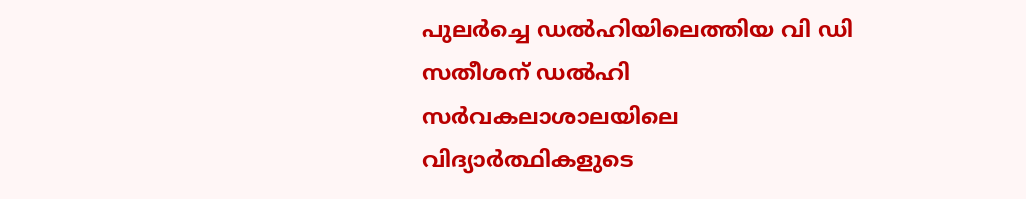പുലർച്ചെ ഡൽഹിയിലെത്തിയ വി ഡി സതീശന് ഡൽഹി സർവകലാശാലയിലെ വിദ്യാർത്ഥികളുടെ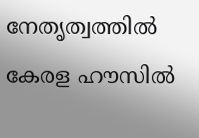നേതൃത്വത്തിൽ കേരള ഹൗസിൽ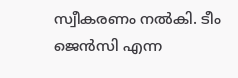സ്വീകരണം നൽകി. ടീം ജെൻസി എന്ന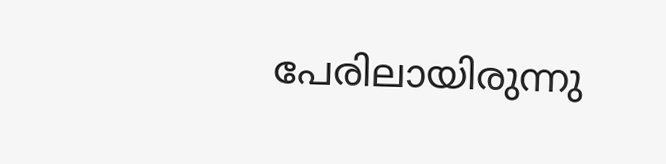പേരിലായിരുന്നു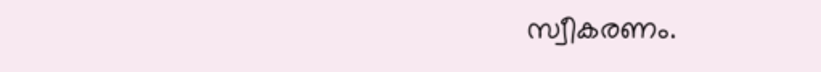സ്വീകരണം.